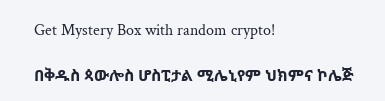Get Mystery Box with random crypto!

በቅዱስ ጳውሎስ ሆስፒታል ሚሌኒየም ህክምና ኮሌጅ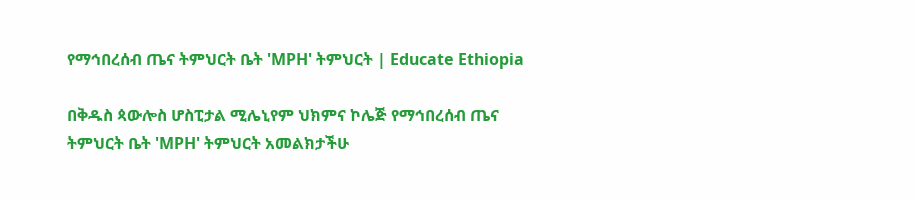የማኅበረሰብ ጤና ትምህርት ቤት 'MPH' ትምህርት | Educate Ethiopia

በቅዱስ ጳውሎስ ሆስፒታል ሚሌኒየም ህክምና ኮሌጅ የማኅበረሰብ ጤና ትምህርት ቤት 'MPH' ትምህርት አመልክታችሁ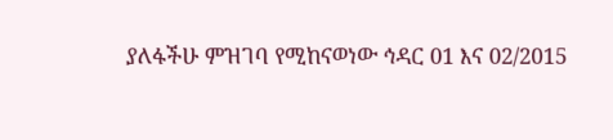ያለፋችሁ ምዝገባ የሚከናወነው ኅዳር 01 እና 02/2015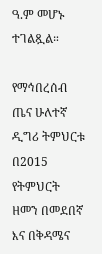ዓ.ም መሆኑ ተገልጿል።

የማኅበረሰብ ጤና ሁለተኛ ዲግሪ ትምህርቱ በ2015 የትምህርት ዘመን በመደበኛ እና በቅዳሜና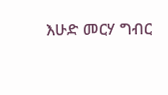እሁድ መርሃ ግብር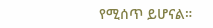የሚሰጥ ይሆናል።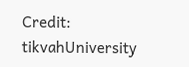Credit: tikvahUniversity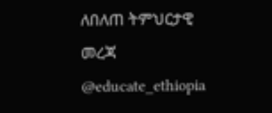ለበለጠ ትምህርታዊ መረጃ @educate_ethiopia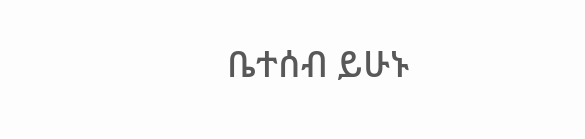ቤተሰብ ይሁኑ